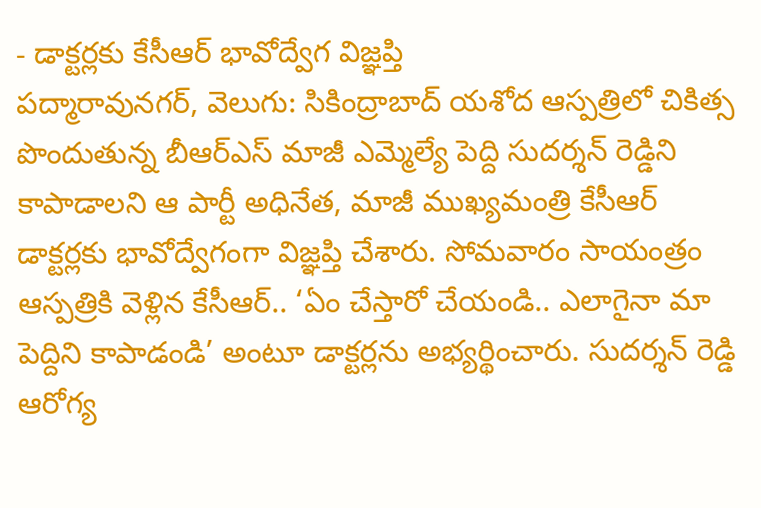- డాక్టర్లకు కేసీఆర్ భావోద్వేగ విజ్ఞప్తి
పద్మారావునగర్, వెలుగు: సికింద్రాబాద్ యశోద ఆస్పత్రిలో చికిత్స పొందుతున్న బీఆర్ఎస్ మాజీ ఎమ్మెల్యే పెద్ది సుదర్శన్ రెడ్డిని కాపాడాలని ఆ పార్టీ అధినేత, మాజీ ముఖ్యమంత్రి కేసీఆర్ డాక్టర్లకు భావోద్వేగంగా విజ్ఞప్తి చేశారు. సోమవారం సాయంత్రం ఆస్పత్రికి వెళ్లిన కేసీఆర్.. ‘ఏం చేస్తారో చేయండి.. ఎలాగైనా మా పెద్దిని కాపాడండి’ అంటూ డాక్టర్లను అభ్యర్థించారు. సుదర్శన్ రెడ్డి ఆరోగ్య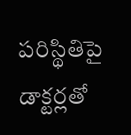పరిస్థితిపై డాక్టర్లతో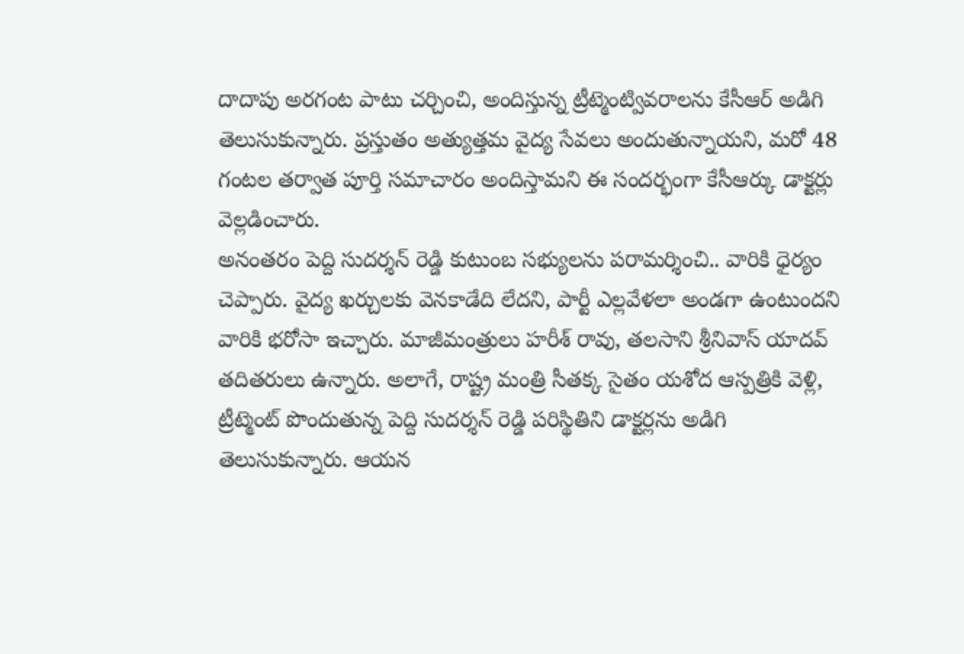దాదాపు అరగంట పాటు చర్చించి, అందిస్తున్న ట్రీట్మెంట్వివరాలను కేసీఆర్ అడిగి తెలుసుకున్నారు. ప్రస్తుతం అత్యుత్తమ వైద్య సేవలు అందుతున్నాయని, మరో 48 గంటల తర్వాత పూర్తి సమాచారం అందిస్తామని ఈ సందర్భంగా కేసీఆర్కు డాక్టర్లు వెల్లడించారు.
అనంతరం పెద్ది సుదర్శన్ రెడ్డి కుటుంబ సభ్యులను పరామర్శించి.. వారికి ధైర్యం చెప్పారు. వైద్య ఖర్చులకు వెనకాడేది లేదని, పార్టీ ఎల్లవేళలా అండగా ఉంటుందని వారికి భరోసా ఇచ్చారు. మాజీమంత్రులు హరీశ్ రావు, తలసాని శ్రీనివాస్ యాదవ్ తదితరులు ఉన్నారు. అలాగే, రాష్ట్ర మంత్రి సీతక్క సైతం యశోద ఆస్పత్రికి వెళ్లి, ట్రీట్మెంట్ పొందుతున్న పెద్ది సుదర్శన్ రెడ్డి పరిస్థితిని డాక్టర్లను అడిగి తెలుసుకున్నారు. ఆయన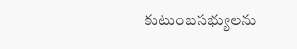కుటుంబసభ్యులను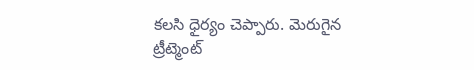కలసి ధైర్యం చెప్పారు. మెరుగైన ట్రీట్మెంట్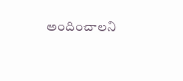అందించాలని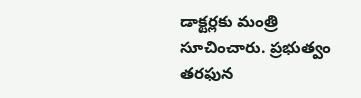డాక్టర్లకు మంత్రి సూచించారు. ప్రభుత్వం తరఫున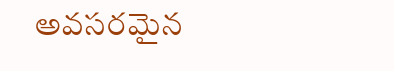అవసరమైన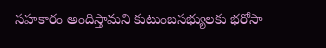సహకారం అందిస్తామని కుటుంబసభ్యులకు భరోసా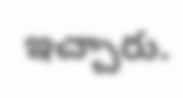ఇచ్చారు.